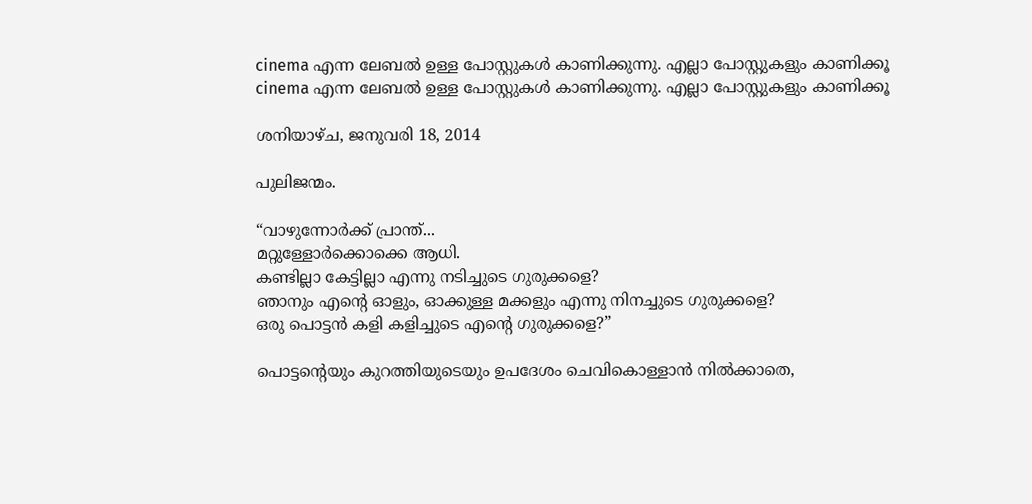cinema എന്ന ലേബല്‍ ഉള്ള പോസ്റ്റുകള്‍ കാണിക്കുന്നു. എല്ലാ പോസ്റ്റുകളും കാണിക്കൂ
cinema എന്ന ലേബല്‍ ഉള്ള പോസ്റ്റുകള്‍ കാണിക്കുന്നു. എല്ലാ പോസ്റ്റുകളും കാണിക്കൂ

ശനിയാഴ്‌ച, ജനുവരി 18, 2014

പുലിജന്മം.

“വാഴുന്നോര്‍ക്ക് പ്രാന്ത്...
മറ്റുള്ളോര്‍ക്കൊക്കെ ആധി.
കണ്ടില്ലാ കേട്ടില്ലാ എന്നു നടിച്ചുടെ ഗുരുക്കളെ?
ഞാനും എന്‍റെ ഓളും, ഓക്കുള്ള മക്കളും എന്നു നിനച്ചുടെ ഗുരുക്കളെ?
ഒരു പൊട്ടന്‍ കളി കളിച്ചുടെ എന്‍റെ ഗുരുക്കളെ?”

പൊട്ടന്‍റെയും കുറത്തിയുടെയും ഉപദേശം ചെവികൊള്ളാന്‍ നില്‍ക്കാതെ,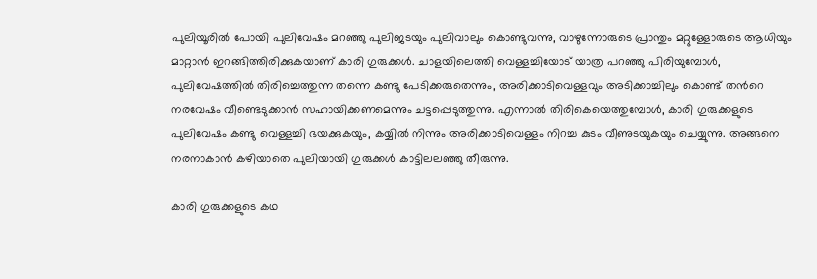പുലിയൂരില്‍ പോയി പുലിവേഷം മറഞ്ഞു പുലിജടയും പുലിവാലും കൊണ്ടുവന്നു, വാഴുന്നോരുടെ പ്രാന്തും മറ്റുള്ളോരുടെ ആധിയും മാറ്റാന്‍ ഇറങ്ങിത്തിരിക്കുകയാണ് കാരി ഗുരുക്കള്‍. ചാളയിലെത്തി വെള്ളച്ചിയോട് യാത്ര പറഞ്ഞു പിരിയുമ്പോള്‍, പുലിവേഷത്തില്‍ തിരിച്ചെത്തുന്ന തന്നെ കണ്ടു പേടിക്കരുതെന്നും, അരിക്കാടിവെള്ളവും അടിക്കാച്ചിലും കൊണ്ട് തന്‍റെ നരവേഷം വീണ്ടെടുക്കാന്‍ സഹായിക്കണമെന്നും ചട്ടപ്പെടുത്തുന്നു. എന്നാല്‍ തിരികെയെത്തുമ്പോള്‍, കാരി ഗുരുക്കളുടെ പുലിവേഷം കണ്ടു വെള്ളച്ചി ഭയക്കുകയും, കയ്യില്‍ നിന്നും അരിക്കാടിവെള്ളം നിറച്ച കുടം വീണുടയുകയും ചെയ്യുന്നു. അങ്ങനെ നരനാകാന്‍ കഴിയാതെ പുലിയായി ഗുരുക്കള്‍ കാട്ടിലലഞ്ഞു തീരുന്നു.

കാരി ഗുരുക്കളുടെ കഥ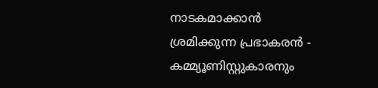നാടകമാക്കാന്‍ ശ്രമിക്കുന്ന പ്രഭാകരന്‍ - കമ്മ്യൂണിസ്റ്റുകാരനും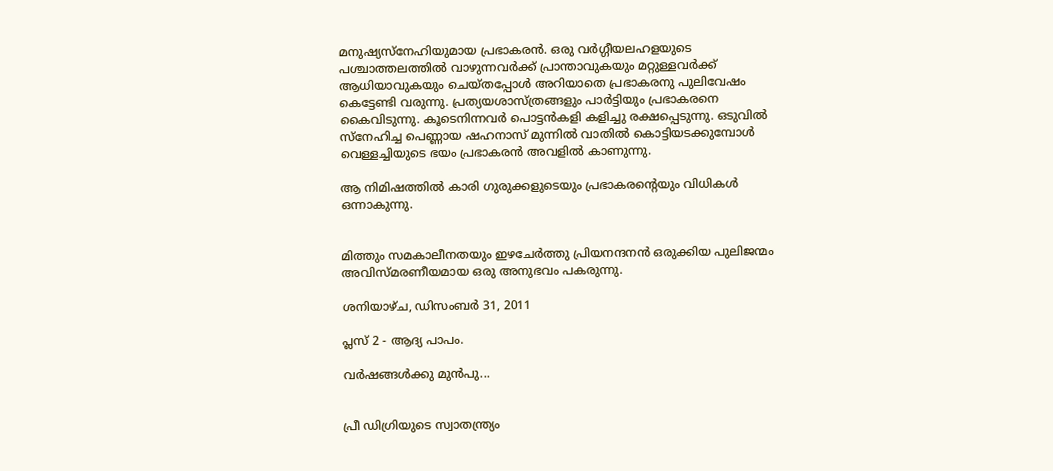മനുഷ്യസ്നേഹിയുമായ പ്രഭാകരന്‍. ഒരു വര്‍ഗ്ഗീയലഹളയുടെ പശ്ചാത്തലത്തില്‍ വാഴുന്നവര്‍ക്ക് പ്രാന്താവുകയും മറ്റുള്ളവര്‍ക്ക് ആധിയാവുകയും ചെയ്തപ്പോള്‍ അറിയാതെ പ്രഭാകരനു പുലിവേഷം കെട്ടേണ്ടി വരുന്നു. പ്രത്യയശാസ്ത്രങ്ങളും പാര്‍ട്ടിയും പ്രഭാകരനെ കൈവിടുന്നു. കൂടെനിന്നവര്‍ പൊട്ടന്‍കളി കളിച്ചു രക്ഷപ്പെടുന്നു. ഒടുവില്‍ സ്നേഹിച്ച പെണ്ണായ ഷഹനാസ് മുന്നില്‍ വാതില്‍ കൊട്ടിയടക്കുമ്പോള്‍ വെള്ളച്ചിയുടെ ഭയം പ്രഭാകരന്‍ അവളില്‍ കാണുന്നു.

ആ നിമിഷത്തില്‍ കാരി ഗുരുക്കളുടെയും പ്രഭാകരന്‍റെയും വിധികള്‍ ഒന്നാകുന്നു.


മിത്തും സമകാലീനതയും ഇഴചേര്‍ത്തു പ്രിയനന്ദനന്‍ ഒരുക്കിയ പുലിജന്മം അവിസ്മരണീയമായ ഒരു അനുഭവം പകരുന്നു.

ശനിയാഴ്‌ച, ഡിസംബർ 31, 2011

പ്ലസ്‌ 2 - ആദ്യ പാപം.

വര്‍ഷങ്ങള്‍ക്കു മുന്‍പു...


പ്രീ ഡിഗ്രിയുടെ സ്വാതന്ത്ര്യം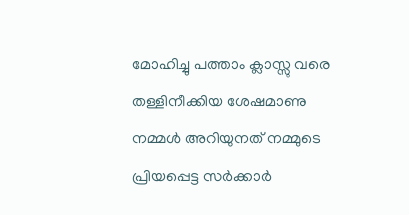മോഹിച്ചു പത്താം ക്ലാസ്സു വരെ തള്ളിനീക്കിയ ശേഷമാണു നമ്മള്‍ അറിയുനത് നമ്മുടെ പ്രിയപ്പെട്ട സര്‍ക്കാര്‍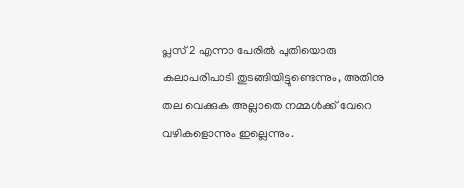പ്ലസ്‌ 2 എന്നാ പേരില്‍ പുതിയൊരു കലാപരിപാടി തുടങ്ങിയിട്ടുണ്ടെന്നും, അതിനു തല വെക്കുക അല്ലാതെ നമ്മള്‍ക്ക് വേറെ വഴികളൊന്നും ഇല്ലെന്നും.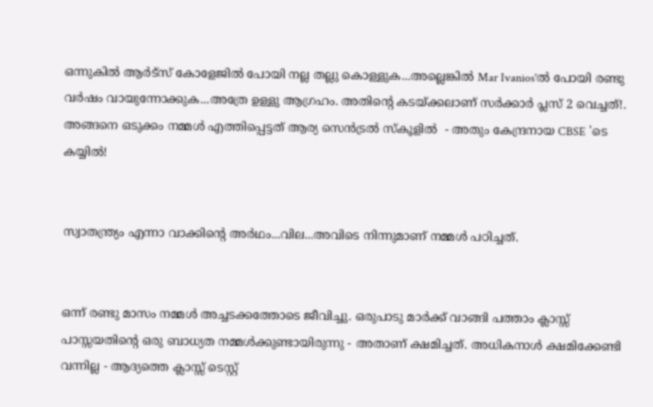ഒന്നുകില്‍ ആര്‍ട്സ് കോളേജില്‍ പോയി നല്ല തല്ലു കൊള്ളുക...അല്ലെങ്കില്‍ Mar Ivanios'ല്‍ പോയി രണ്ടു വര്‍ഷം വായുന്നോക്കുക...അത്രേ ഉള്ളു ആഗ്രഹം. അതിന്റെ കടയ്ക്കലാണ് സര്‍ക്കാര്‍ പ്ലസ്‌ 2 വെച്ചത്!. അങ്ങനെ ഒടുക്കം നമ്മള്‍ എത്തിപ്പെട്ടത് ആര്യ സെന്‍ട്രല്‍ സ്കൂളില്‍  - അതും കേന്ദ്രനായ CBSE 'ടെ കയ്യില്‍!


സ്വാതന്ത്ര്യം എന്നാ വാക്കിന്‍റെ അര്‍ഥം...വില...അവിടെ നിന്നുമാണ് നമ്മള്‍ പഠിച്ചത്.


ഒന്ന് രണ്ടു മാസം നമ്മള്‍ അച്ചടക്കത്തോടെ ജീവിച്ചു. ഒരുപാടു മാര്‍ക്ക്‌ വാങ്ങി പത്താം ക്ലാസ്സ്‌ പാസ്സയതിന്റെ ഒരു ബാധ്യത നമ്മള്‍ക്കുണ്ടായിരുന്നു - അതാണ് ക്ഷമിച്ചത്. അധികനാള്‍ ക്ഷമിക്കേണ്ടി വന്നില്ല - ആദ്യത്തെ ക്ലാസ്സ്‌ ടെസ്റ്റ്‌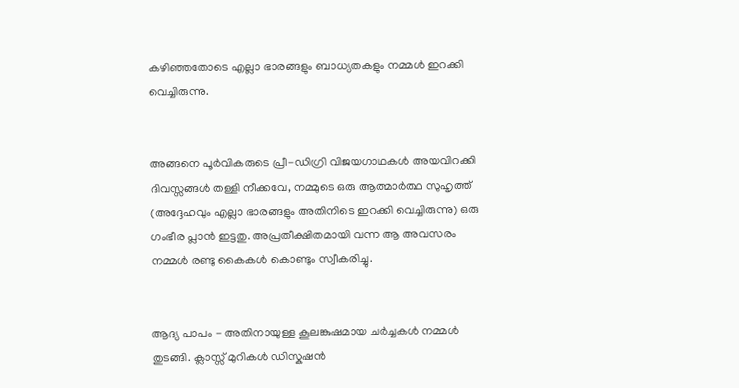കഴിഞ്ഞതോടെ എല്ലാ ഭാരങ്ങളും ബാധ്യതകളും നമ്മള്‍ ഇറക്കി വെച്ചിരുന്നു.


അങ്ങനെ പൂര്‍വികരുടെ പ്രീ-ഡിഗ്രി വിജയഗാഥകള്‍ അയവിറക്കി ദിവസ്സങ്ങള്‍ തള്ളി നീക്കവേ, നമ്മുടെ ഒരു ആത്മാര്‍ത്ഥ സുഹൃത്ത്‌ (അദ്ദേഹവും എല്ലാ ഭാരങ്ങളും അതിനിടെ ഇറക്കി വെച്ചിരുന്നു) ഒരു ഗംഭീര പ്ലാന്‍ ഇട്ടതു. അപ്രതീക്ഷിതമായി വന്ന ആ അവസരം നമ്മള്‍ രണ്ടു കൈകള്‍ കൊണ്ടും സ്വീകരിച്ചു.


ആദ്യ പാപം - അതിനായുള്ള കൂലങ്കുഷമായ ചര്‍ച്ചകള്‍ നമ്മള്‍ തുടങ്ങി. ക്ലാസ്സ്‌ മുറികള്‍ ഡിസ്കഷന്‍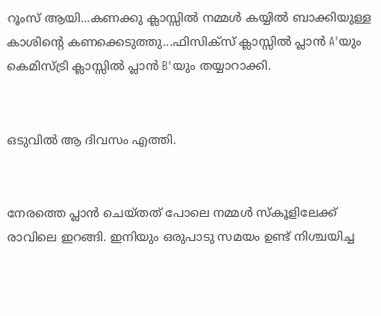റൂംസ് ആയി...കണക്കു ക്ലാസ്സില്‍ നമ്മള്‍ കയ്യില്‍ ബാക്കിയുള്ള കാശിന്‍റെ കണക്കെടുത്തു...ഫിസിക്സ്‌ ക്ലാസ്സില്‍ പ്ലാന്‍ A'യും കെമിസ്ട്രി ക്ലാസ്സില്‍ പ്ലാന്‍ B'യും തയ്യാറാക്കി.


ഒടുവില്‍ ആ ദിവസം എത്തി.


നേരത്തെ പ്ലാന്‍ ചെയ്തത് പോലെ നമ്മള്‍ സ്കൂളിലേക്ക് രാവിലെ ഇറങ്ങി. ഇനിയും ഒരുപാടു സമയം ഉണ്ട് നിശ്ചയിച്ച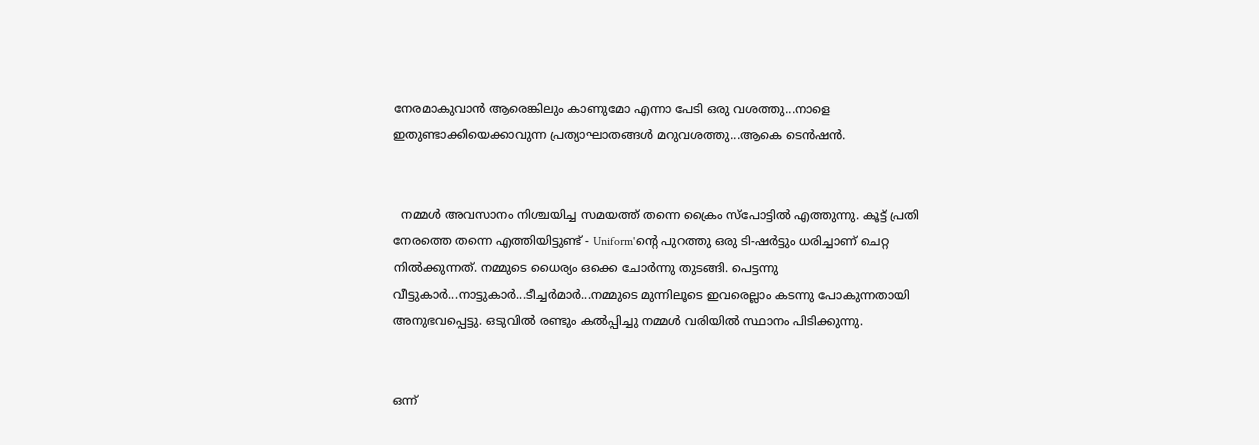നേരമാകുവാന്‍ ആരെങ്കിലും കാണുമോ എന്നാ പേടി ഒരു വശത്തു...നാളെ ഇതുണ്ടാക്കിയെക്കാവുന്ന പ്രത്യാഘാതങ്ങള്‍ മറുവശത്തു...ആകെ ടെന്‍ഷന്‍.


  നമ്മള്‍ അവസാനം നിശ്ചയിച്ച സമയത്ത് തന്നെ ക്രൈം സ്പോട്ടില്‍ എത്തുന്നു. കൂട്ട് പ്രതി നേരത്തെ തന്നെ എത്തിയിട്ടുണ്ട് - Uniform'ന്‍റെ പുറത്തു ഒരു ടി-ഷര്‍ട്ടും ധരിച്ചാണ് ചെറ്റ നില്‍ക്കുന്നത്. നമ്മുടെ ധൈര്യം ഒക്കെ ചോര്‍ന്നു തുടങ്ങി. പെട്ടന്നു വീട്ടുകാര്‍...നാട്ടുകാര്‍...ടീച്ചര്‍മാര്‍...നമ്മുടെ മുന്നിലൂടെ ഇവരെല്ലാം കടന്നു പോകുന്നതായി അനുഭവപ്പെട്ടു. ഒടുവില്‍ രണ്ടും കല്‍പ്പിച്ചു നമ്മള്‍ വരിയില്‍ സ്ഥാനം പിടിക്കുന്നു.


ഒന്ന്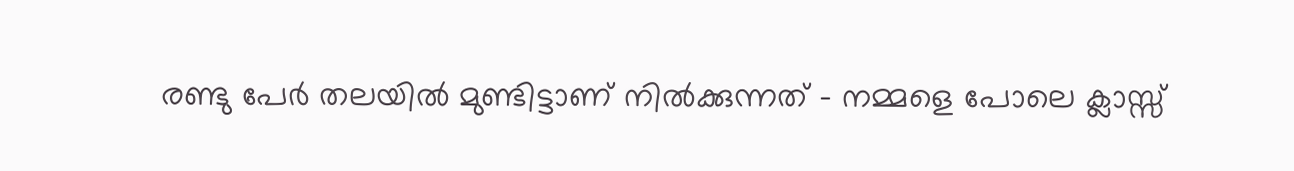രണ്ടു പേര്‍ തലയില്‍ മുണ്ടിട്ടാണ് നില്‍ക്കുന്നത് - നമ്മളെ പോലെ ക്ലാസ്സ്‌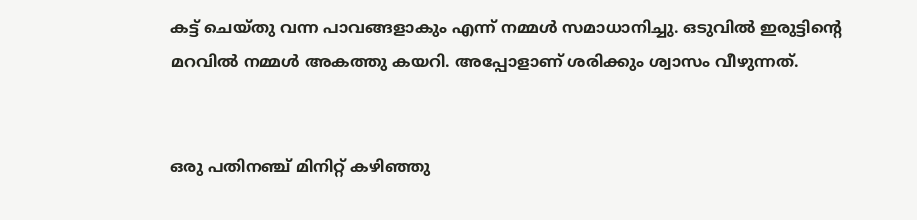കട്ട്‌ ചെയ്തു വന്ന പാവങ്ങളാകും എന്ന് നമ്മള്‍ സമാധാനിച്ചു. ഒടുവില്‍ ഇരുട്ടിന്‍റെ മറവില്‍ നമ്മള്‍ അകത്തു കയറി. അപ്പോളാണ് ശരിക്കും ശ്വാസം വീഴുന്നത്.


ഒരു പതിനഞ്ച് മിനിറ്റ് കഴിഞ്ഞു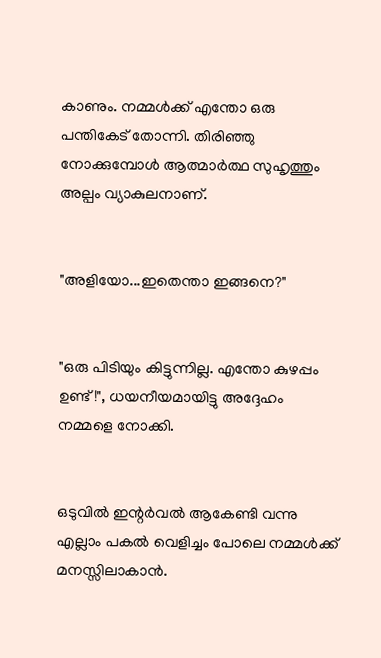കാണും. നമ്മള്‍ക്ക് എന്തോ ഒരു പന്തികേട്‌ തോന്നി. തിരിഞ്ഞു നോക്കുമ്പോള്‍ ആത്മാര്‍ത്ഥ സുഹൃത്തും അല്പം വ്യാകുലനാണ്.


"അളിയോ...ഇതെന്താ ഇങ്ങനെ?"


"ഒരു പിടിയും കിട്ടുന്നില്ല. എന്തോ കുഴപ്പം ഉണ്ട്!", ധയനീയമായിട്ടു അദ്ദേഹം നമ്മളെ നോക്കി.


ഒടുവില്‍ ഇന്റര്‍വല്‍ ആകേണ്ടി വന്നു എല്ലാം പകല്‍ വെളിച്ചം പോലെ നമ്മള്‍ക്ക് മനസ്സിലാകാന്‍.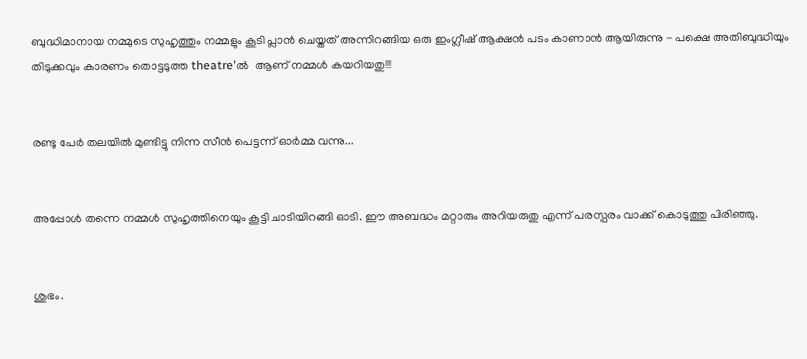ബുദ്ധിമാനായ നമ്മുടെ സുഹൃത്തും നമ്മളും കൂടി പ്ലാന്‍ ചെയ്തത് അന്നിറങ്ങിയ ഒരു ഇംഗ്ലീഷ് ആക്ഷന്‍ പടം കാണാന്‍ ആയിരുന്നു - പക്ഷെ അതിബുദ്ധിയും തിടുക്കവും കാരണം തൊട്ടടുത്ത theatre'ല്‍  ആണ് നമ്മള്‍ കയറിയതു!!!


രണ്ടു പേര്‍ തലയില്‍ മുണ്ടിട്ടു നിന്ന സീന്‍ പെട്ടന്ന് ഓര്‍മ്മ വന്നു...


അപ്പോള്‍ തന്നെ നമ്മള്‍ സുഹൃത്തിനെയും കൂട്ടി ചാടിയിറങ്ങി ഓടി. ഈ അബദ്ധം മറ്റാരും അറിയരുതു എന്ന് പരസ്പരം വാക്ക് കൊടുത്തു പിരിഞ്ഞു.


ശുഭം.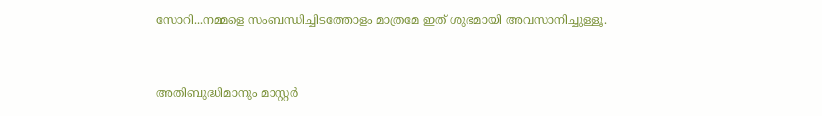സോറി...നമ്മളെ സംബന്ധിച്ചിടത്തോളം മാത്രമേ ഇത് ശുഭമായി അവസാനിച്ചുള്ളൂ.


അതിബുദ്ധിമാനും മാസ്റ്റര്‍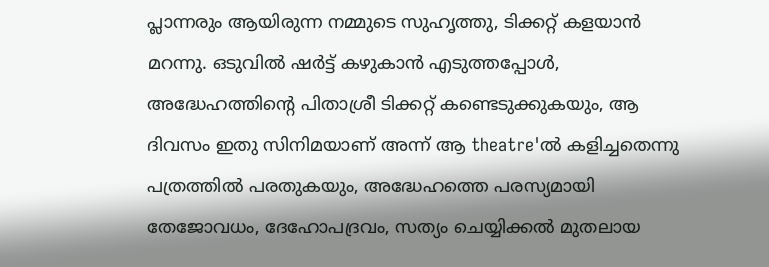പ്ലാന്നരും ആയിരുന്ന നമ്മുടെ സുഹൃത്തു, ടിക്കറ്റ്‌ കളയാന്‍ മറന്നു. ഒടുവില്‍ ഷര്‍ട്ട്‌ കഴുകാന്‍ എടുത്തപ്പോള്‍, അദ്ധേഹത്തിന്റെ പിതാശ്രീ ടിക്കറ്റ്‌ കണ്ടെടുക്കുകയും, ആ ദിവസം ഇതു സിനിമയാണ് അന്ന് ആ theatre'ല്‍ കളിച്ചതെന്നു പത്രത്തില്‍ പരതുകയും, അദ്ധേഹത്തെ പരസ്യമായി തേജോവധം, ദേഹോപദ്രവം, സത്യം ചെയ്യിക്കല്‍ മുതലായ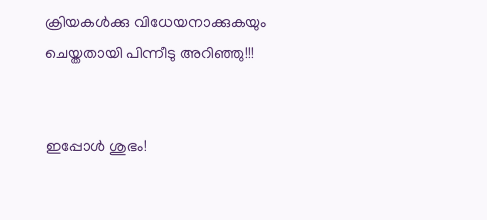ക്രിയകള്‍ക്കു വിധേയനാക്കുകയും ചെയ്തതായി പിന്നീടു അറിഞ്ഞു!!!


ഇപ്പോള്‍ ശുഭം!